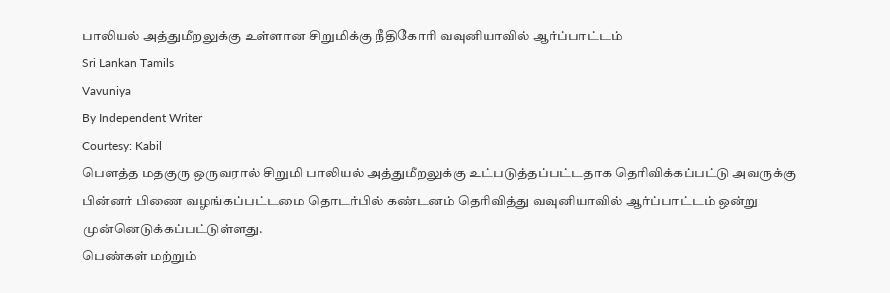பாலியல் அத்துமீறலுக்கு உள்ளான சிறுமிக்கு நீதிகோரி வவுனியாவில் ஆர்ப்பாட்டம்
Sri Lankan Tamils
Vavuniya
By Independent Writer
Courtesy: Kabil
பெளத்த மதகுரு ஒருவரால் சிறுமி பாலியல் அத்துமீறலுக்கு உட்படுத்தப்பட்டதாக தெரிவிக்கப்பட்டு அவருக்கு பின்னர் பிணை வழங்கப்பட்டமை தொடர்பில் கண்டனம் தெரிவித்து வவுனியாவில் ஆர்ப்பாட்டம் ஒன்று முன்னெடுக்கப்பட்டுள்ளது.
பெண்கள் மற்றும்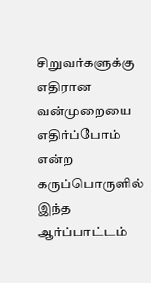சிறுவர்களுக்கு எதிரான வன்முறையை எதிர்ப்போம் என்ற கருப்பொருளில் இந்த ஆர்ப்பாட்டம்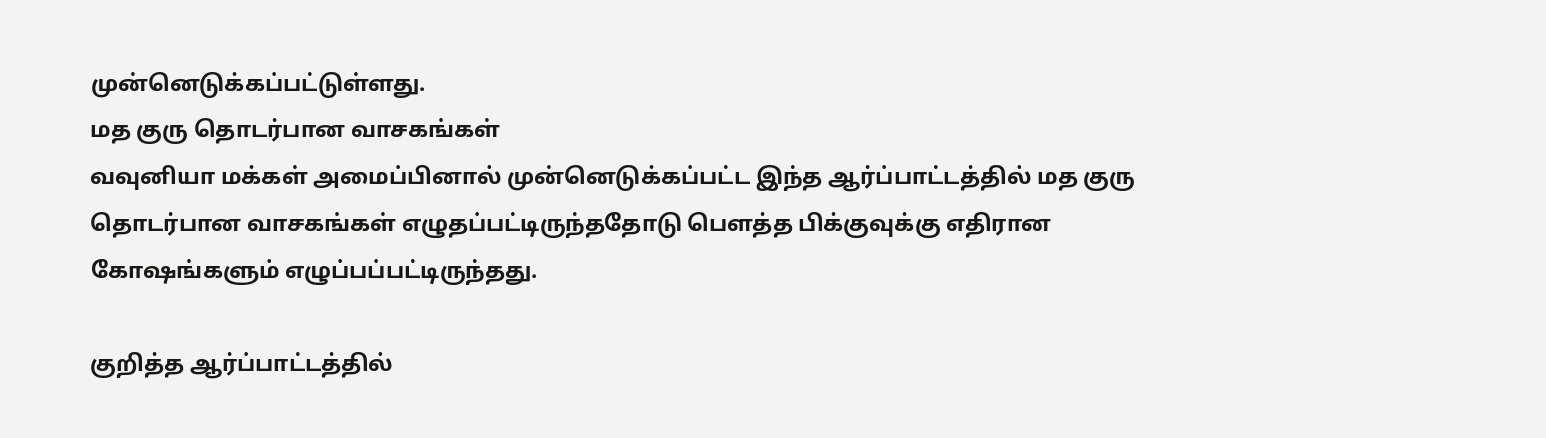முன்னெடுக்கப்பட்டுள்ளது.
மத குரு தொடர்பான வாசகங்கள்
வவுனியா மக்கள் அமைப்பினால் முன்னெடுக்கப்பட்ட இந்த ஆர்ப்பாட்டத்தில் மத குரு தொடர்பான வாசகங்கள் எழுதப்பட்டிருந்ததோடு பௌத்த பிக்குவுக்கு எதிரான கோஷங்களும் எழுப்பப்பட்டிருந்தது.

குறித்த ஆர்ப்பாட்டத்தில்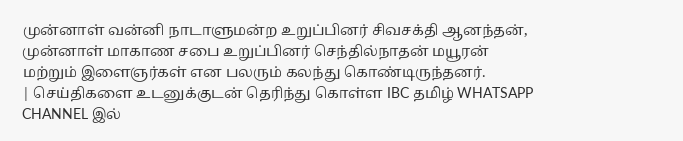முன்னாள் வன்னி நாடாளுமன்ற உறுப்பினர் சிவசக்தி ஆனந்தன், முன்னாள் மாகாண சபை உறுப்பினர் செந்தில்நாதன் மயூரன் மற்றும் இளைஞர்கள் என பலரும் கலந்து கொண்டிருந்தனர்.
| செய்திகளை உடனுக்குடன் தெரிந்து கொள்ள IBC தமிழ் WHATSAPP CHANNEL இல்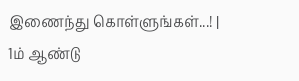இணைந்து கொள்ளுங்கள்...! |
1ம் ஆண்டு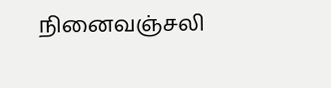நினைவஞ்சலி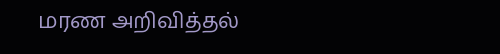மரண அறிவித்தல்